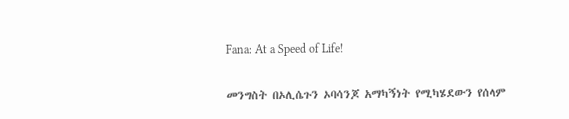Fana: At a Speed of Life!

መንግስት በኦሊሴጉን ኦባሳንጆ አማካኝነት የሚካሄደውን የሰላም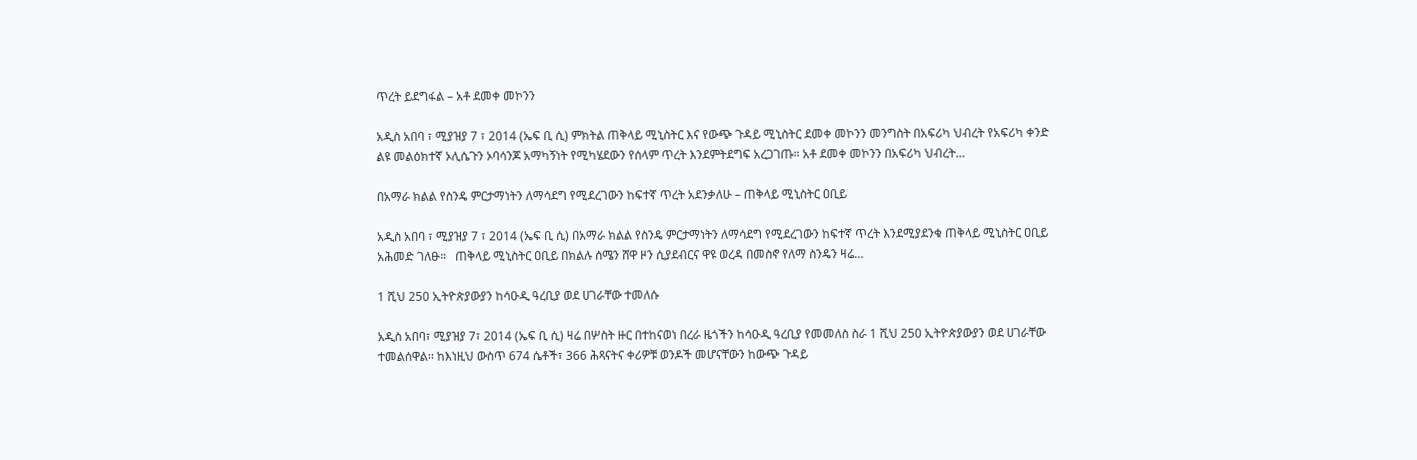ጥረት ይደግፋል – አቶ ደመቀ መኮንን

አዲስ አበባ ፣ ሚያዝያ 7 ፣ 2014 (ኤፍ ቢ ሲ) ምክትል ጠቅላይ ሚኒስትር እና የውጭ ጉዳይ ሚኒስትር ደመቀ መኮንን መንግስት በአፍሪካ ህብረት የአፍሪካ ቀንድ ልዩ መልዕክተኛ ኦሊሴጉን ኦባሳንጆ አማካኝነት የሚካሄደውን የሰላም ጥረት እንደምትደግፍ አረጋገጡ። አቶ ደመቀ መኮንን በአፍሪካ ህብረት…

በአማራ ክልል የስንዴ ምርታማነትን ለማሳደግ የሚደረገውን ከፍተኛ ጥረት አደንቃለሁ – ጠቅላይ ሚኒስትር ዐቢይ

አዲስ አበባ ፣ ሚያዝያ 7 ፣ 2014 (ኤፍ ቢ ሲ) በአማራ ክልል የስንዴ ምርታማነትን ለማሳደግ የሚደረገውን ከፍተኛ ጥረት እንደሚያደንቁ ጠቅላይ ሚኒስትር ዐቢይ አሕመድ ገለፁ።   ጠቅላይ ሚኒስትር ዐቢይ በክልሉ ሰሜን ሸዋ ዞን ሲያደብርና ዋዩ ወረዳ በመስኖ የለማ ስንዴን ዛሬ…

1 ሺህ 250 ኢትዮጵያውያን ከሳዑዲ ዓረቢያ ወደ ሀገራቸው ተመለሱ

አዲስ አበባ፣ ሚያዝያ 7፣ 2014 (ኤፍ ቢ ሲ) ዛሬ በሦስት ዙር በተከናወነ በረራ ዜጎችን ከሳዑዲ ዓረቢያ የመመለስ ስራ 1 ሺህ 250 ኢትዮጵያውያን ወደ ሀገራቸው ተመልሰዋል፡፡ ከእነዚህ ውስጥ 674 ሴቶች፣ 366 ሕጻናትና ቀሪዎቹ ወንዶች መሆናቸውን ከውጭ ጉዳይ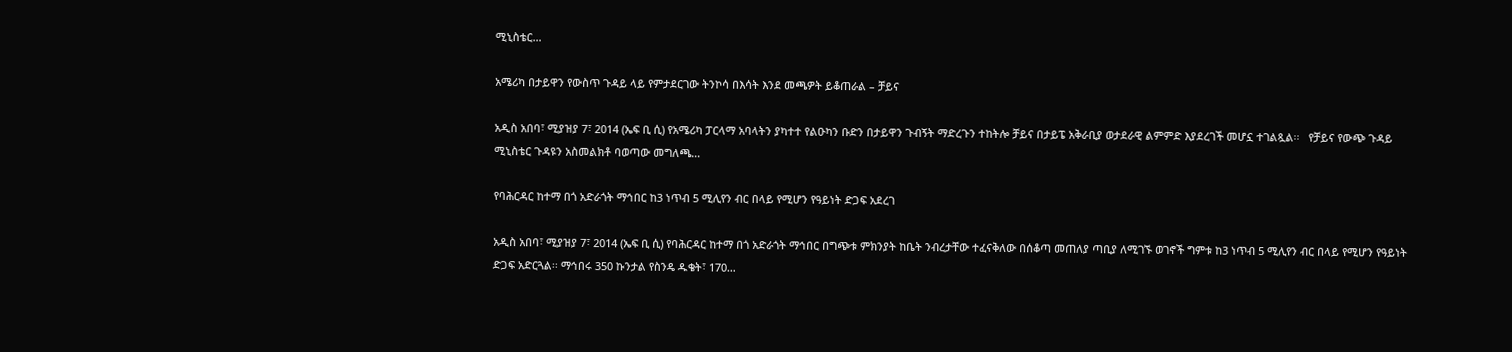ሚኒስቴር…

አሜሪካ በታይዋን የውስጥ ጉዳይ ላይ የምታደርገው ትንኮሳ በእሳት እንደ መጫዎት ይቆጠራል – ቻይና

አዲስ አበባ፣ ሚያዝያ 7፣ 2014 (ኤፍ ቢ ሲ) የአሜሪካ ፓርላማ አባላትን ያካተተ የልዑካን ቡድን በታይዋን ጉብኝት ማድረጉን ተከትሎ ቻይና በታይፔ አቅራቢያ ወታደራዊ ልምምድ እያደረገች መሆኗ ተገልጿል፡፡   የቻይና የውጭ ጉዳይ ሚኒስቴር ጉዳዩን አስመልክቶ ባወጣው መግለጫ…

የባሕርዳር ከተማ በጎ አድራጎት ማኅበር ከ3 ነጥብ 5 ሚሊየን ብር በላይ የሚሆን የዓይነት ድጋፍ አደረገ

አዲስ አበባ፣ ሚያዝያ 7፣ 2014 (ኤፍ ቢ ሲ) የባሕርዳር ከተማ በጎ አድራጎት ማኅበር በግጭቱ ምክንያት ከቤት ንብረታቸው ተፈናቅለው በሰቆጣ መጠለያ ጣቢያ ለሚገኙ ወገኖች ግምቱ ከ3 ነጥብ 5 ሚሊየን ብር በላይ የሚሆን የዓይነት ድጋፍ አድርጓል፡፡ ማኅበሩ 350 ኩንታል የስንዴ ዱቄት፣ 170…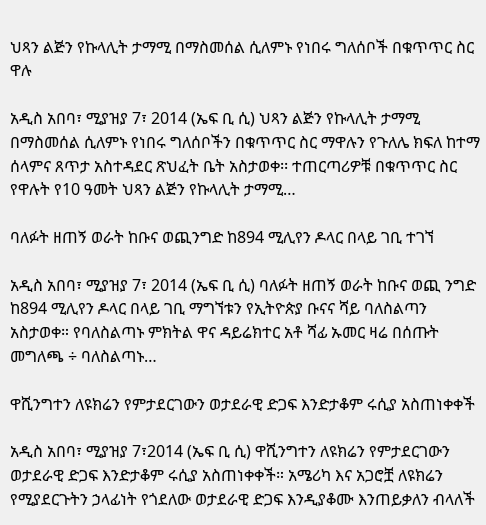ህጻን ልጅን የኩላሊት ታማሚ በማስመሰል ሲለምኑ የነበሩ ግለሰቦች በቁጥጥር ስር ዋሉ

አዲስ አበባ፣ ሚያዝያ 7፣ 2014 (ኤፍ ቢ ሲ) ህጻን ልጅን የኩላሊት ታማሚ በማስመሰል ሲለምኑ የነበሩ ግለሰቦችን በቁጥጥር ስር ማዋሉን የጉለሌ ክፍለ ከተማ ሰላምና ጸጥታ አስተዳደር ጽህፈት ቤት አስታወቀ፡፡ ተጠርጣሪዎቹ በቁጥጥር ስር የዋሉት የ10 ዓመት ህጻን ልጅን የኩላሊት ታማሚ…

ባለፉት ዘጠኝ ወራት ከቡና ወጪንግድ ከ894 ሚሊየን ዶላር በላይ ገቢ ተገኘ

አዲስ አበባ፣ ሚያዝያ 7፣ 2014 (ኤፍ ቢ ሲ) ባለፉት ዘጠኝ ወራት ከቡና ወጪ ንግድ ከ894 ሚሊየን ዶላር በላይ ገቢ ማግኘቱን የኢትዮጵያ ቡናና ሻይ ባለስልጣን አስታወቀ። የባለስልጣኑ ምክትል ዋና ዳይሬክተር አቶ ሻፊ ኡመር ዛሬ በሰጡት መግለጫ ÷ ባለስልጣኑ…

ዋሺንግተን ለዩክሬን የምታደርገውን ወታደራዊ ድጋፍ እንድታቆም ሩሲያ አስጠነቀቀች

አዲስ አበባ፣ ሚያዝያ 7፣2014 (ኤፍ ቢ ሲ) ዋሺንግተን ለዩክሬን የምታደርገውን ወታደራዊ ድጋፍ እንድታቆም ሩሲያ አስጠነቀቀች። አሜሪካ እና አጋሮቿ ለዩክሬን የሚያደርጉትን ኃላፊነት የጎደለው ወታደራዊ ድጋፍ እንዲያቆሙ እንጠይቃለን ብላለች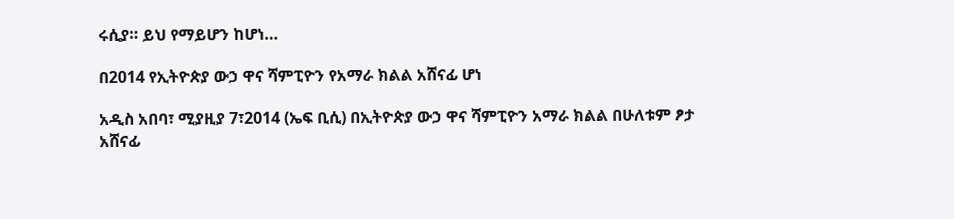ሩሲያ። ይህ የማይሆን ከሆነ…

በ2014 የኢትዮጵያ ውኃ ዋና ሻምፒዮን የአማራ ክልል አሸናፊ ሆነ

አዲስ አበባ፣ ሚያዚያ 7፣2014 (ኤፍ ቢሲ) በኢትዮጵያ ውኃ ዋና ሻምፒዮን አማራ ክልል በሁለቱም ፆታ አሸናፊ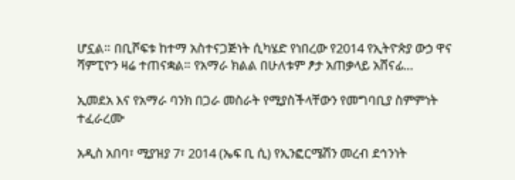ሆኗል። በቢሾፍቱ ከተማ አስተናጋጅነት ሲካሄድ የነበረው የ2014 የኢትዮጵያ ውኃ ዋና ሻምፒዮን ዛሬ ተጠናቋል። የአማራ ክልል በሁለቱም ፆታ አጠቃላይ አሸናፊ…

ኢመደአ እና የአማራ ባንክ በጋራ መስራት የሚያስችላቸውን የመግባቢያ ስምምነት ተፈራረሙ

አዲስ አበባ፣ ሚያዝያ 7፣ 2014 (ኤፍ ቢ ሲ) የኢንፎርሜሽን መረብ ደኅንነት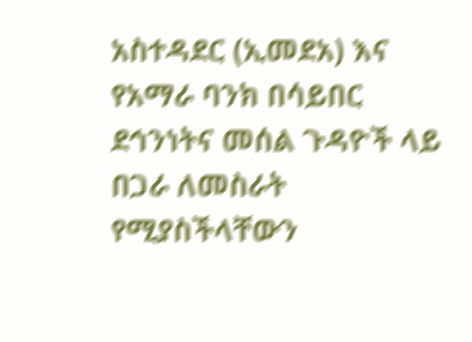አስተዳደር (ኢመደአ) እና የአማራ ባንክ በሳይበር ደኅንነትና መሰል ጉዳዮች ላይ በጋራ ለመስራት የሚያስችላቸውን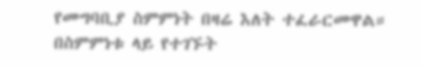የመግባቢያ ስምምነት በዛሬ እለት ተፈራርመዋል። በስምምነቱ ላይ የተገኙት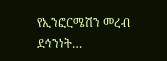የኢንፎርሜሽን መረብ ደኅንነት…